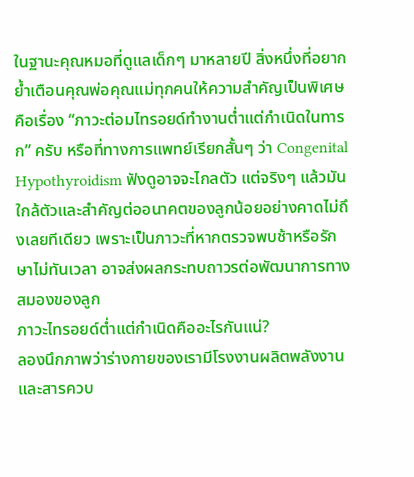ในฐานะคุณหมอที่ดูแลเด็กๆ มาหลายปี สิ่งหนึ่งที่อยากย้ำเตือนคุณพ่อคุณแม่ทุกคนให้ความสำคัญเป็นพิเศษ คือเรื่อง “ภาวะต่อมไทรอยด์ทำงานต่ำแต่กำเนิดในทารก” ครับ หรือที่ทางการแพทย์เรียกสั้นๆ ว่า Congenital Hypothyroidism ฟังดูอาจจะไกลตัว แต่จริงๆ แล้วมันใกล้ตัวและสำคัญต่ออนาคตของลูกน้อยอย่างคาดไม่ถึงเลยทีเดียว เพราะเป็นภาวะที่หากตรวจพบช้าหรือรักษาไม่ทันเวลา อาจส่งผลกระทบถาวรต่อพัฒนาการทางสมองของลูก
ภาวะไทรอยด์ต่ำแต่กำเนิดคืออะไรกันแน่?
ลองนึกภาพว่าร่างกายของเรามีโรงงานผลิตพลังงานและสารควบ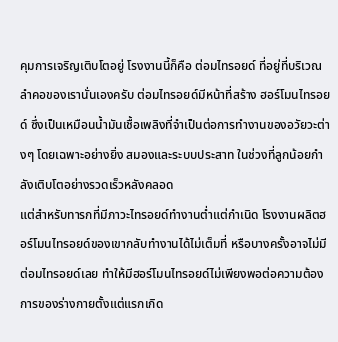คุมการเจริญเติบโตอยู่ โรงงานนี้ก็คือ ต่อมไทรอยด์ ที่อยู่ที่บริเวณลำคอของเรานั่นเองครับ ต่อมไทรอยด์มีหน้าที่สร้าง ฮอร์โมนไทรอยด์ ซึ่งเป็นเหมือนน้ำมันเชื้อเพลิงที่จำเป็นต่อการทำงานของอวัยวะต่างๆ โดยเฉพาะอย่างยิ่ง สมองและระบบประสาท ในช่วงที่ลูกน้อยกำลังเติบโตอย่างรวดเร็วหลังคลอด
แต่สำหรับทารกที่มีภาวะไทรอยด์ทำงานต่ำแต่กำเนิด โรงงานผลิตฮอร์โมนไทรอยด์ของเขากลับทำงานได้ไม่เต็มที่ หรือบางครั้งอาจไม่มีต่อมไทรอยด์เลย ทำให้มีฮอร์โมนไทรอยด์ไม่เพียงพอต่อความต้องการของร่างกายตั้งแต่แรกเกิด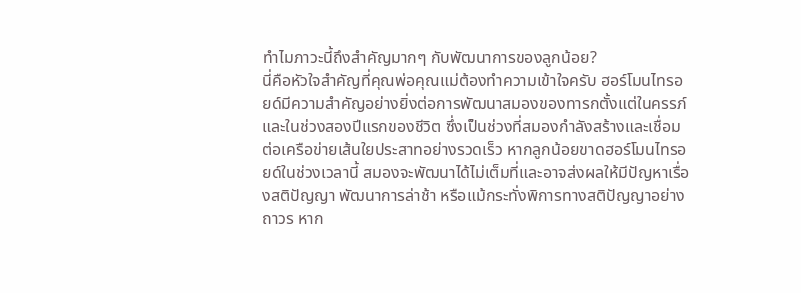ทำไมภาวะนี้ถึงสำคัญมากๆ กับพัฒนาการของลูกน้อย?
นี่คือหัวใจสำคัญที่คุณพ่อคุณแม่ต้องทำความเข้าใจครับ ฮอร์โมนไทรอยด์มีความสำคัญอย่างยิ่งต่อการพัฒนาสมองของทารกตั้งแต่ในครรภ์และในช่วงสองปีแรกของชีวิต ซึ่งเป็นช่วงที่สมองกำลังสร้างและเชื่อมต่อเครือข่ายเส้นใยประสาทอย่างรวดเร็ว หากลูกน้อยขาดฮอร์โมนไทรอยด์ในช่วงเวลานี้ สมองจะพัฒนาได้ไม่เต็มที่และอาจส่งผลให้มีปัญหาเรื่องสติปัญญา พัฒนาการล่าช้า หรือแม้กระทั่งพิการทางสติปัญญาอย่างถาวร หาก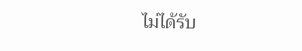ไม่ได้รับ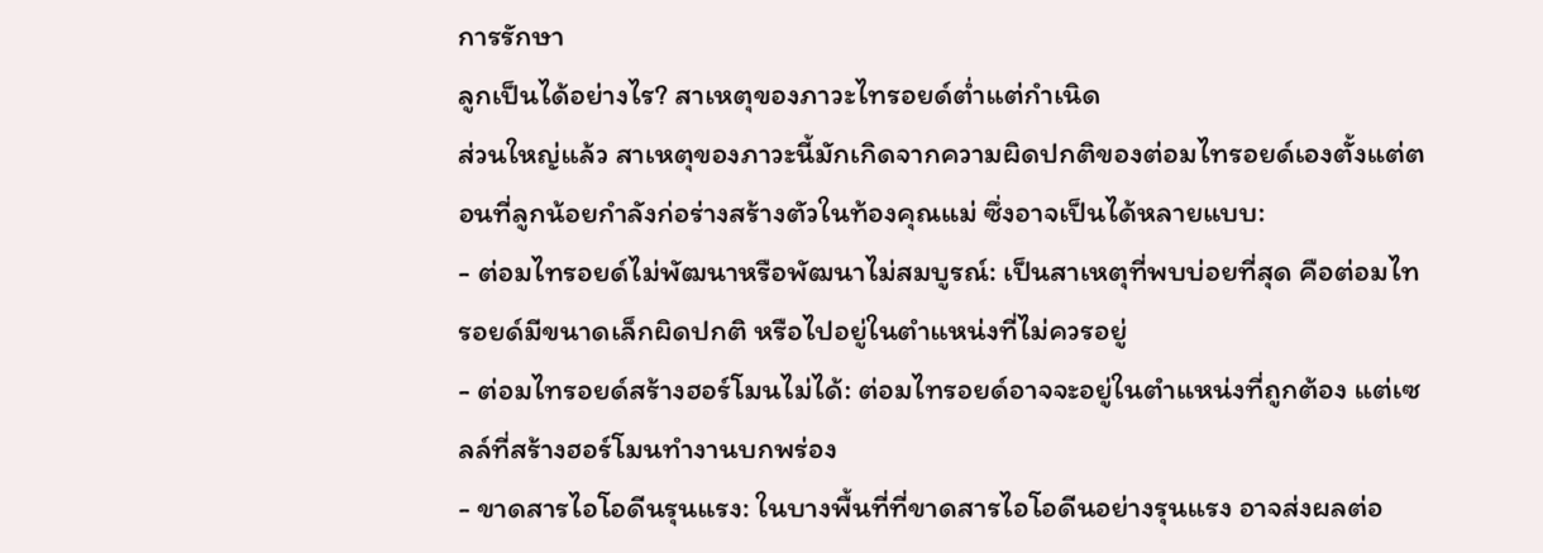การรักษา
ลูกเป็นได้อย่างไร? สาเหตุของภาวะไทรอยด์ต่ำแต่กำเนิด
ส่วนใหญ่แล้ว สาเหตุของภาวะนี้มักเกิดจากความผิดปกติของต่อมไทรอยด์เองตั้งแต่ตอนที่ลูกน้อยกำลังก่อร่างสร้างตัวในท้องคุณแม่ ซึ่งอาจเป็นได้หลายแบบ:
- ต่อมไทรอยด์ไม่พัฒนาหรือพัฒนาไม่สมบูรณ์: เป็นสาเหตุที่พบบ่อยที่สุด คือต่อมไทรอยด์มีขนาดเล็กผิดปกติ หรือไปอยู่ในตำแหน่งที่ไม่ควรอยู่
- ต่อมไทรอยด์สร้างฮอร์โมนไม่ได้: ต่อมไทรอยด์อาจจะอยู่ในตำแหน่งที่ถูกต้อง แต่เซลล์ที่สร้างฮอร์โมนทำงานบกพร่อง
- ขาดสารไอโอดีนรุนแรง: ในบางพื้นที่ที่ขาดสารไอโอดีนอย่างรุนแรง อาจส่งผลต่อ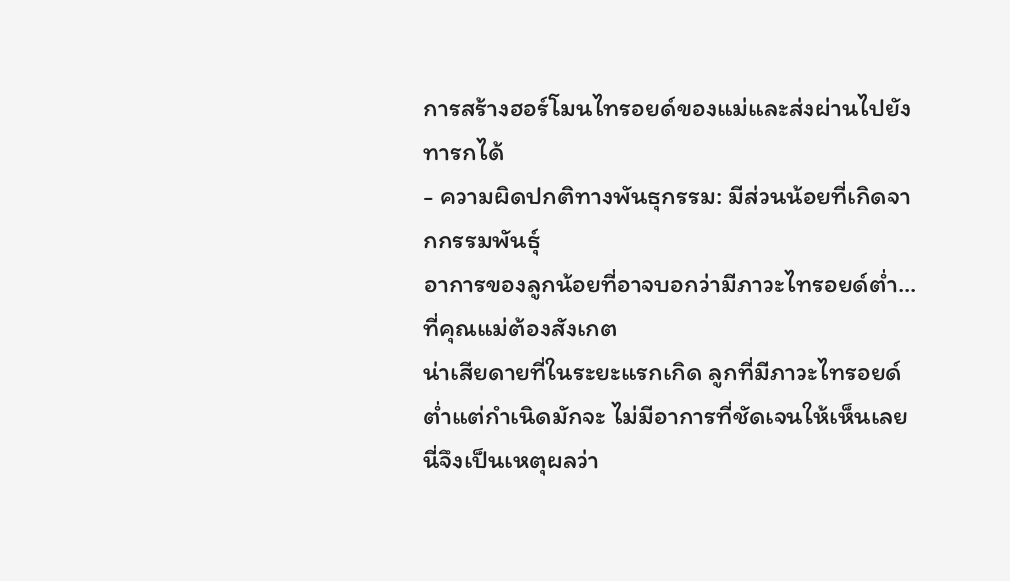การสร้างฮอร์โมนไทรอยด์ของแม่และส่งผ่านไปยังทารกได้
- ความผิดปกติทางพันธุกรรม: มีส่วนน้อยที่เกิดจากกรรมพันธุ์
อาการของลูกน้อยที่อาจบอกว่ามีภาวะไทรอยด์ต่ำ...ที่คุณแม่ต้องสังเกต
น่าเสียดายที่ในระยะแรกเกิด ลูกที่มีภาวะไทรอยด์ต่ำแต่กำเนิดมักจะ ไม่มีอาการที่ชัดเจนให้เห็นเลย นี่จึงเป็นเหตุผลว่า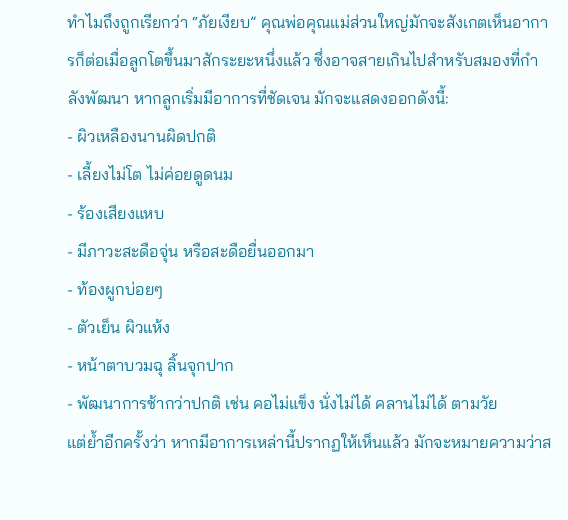ทำไมถึงถูกเรียกว่า “ภัยเงียบ” คุณพ่อคุณแม่ส่วนใหญ่มักจะสังเกตเห็นอาการก็ต่อเมื่อลูกโตขึ้นมาสักระยะหนึ่งแล้ว ซึ่งอาจสายเกินไปสำหรับสมองที่กำลังพัฒนา หากลูกเริ่มมีอาการที่ชัดเจน มักจะแสดงออกดังนี้:
- ผิวเหลืองนานผิดปกติ
- เลี้ยงไม่โต ไม่ค่อยดูดนม
- ร้องเสียงแหบ
- มีภาวะสะดือจุ่น หรือสะดือยื่นออกมา
- ท้องผูกบ่อยๆ
- ตัวเย็น ผิวแห้ง
- หน้าตาบวมฉุ ลิ้นจุกปาก
- พัฒนาการช้ากว่าปกติ เช่น คอไม่แข็ง นั่งไม่ได้ คลานไม่ได้ ตามวัย
แต่ย้ำอีกครั้งว่า หากมีอาการเหล่านี้ปรากฏให้เห็นแล้ว มักจะหมายความว่าส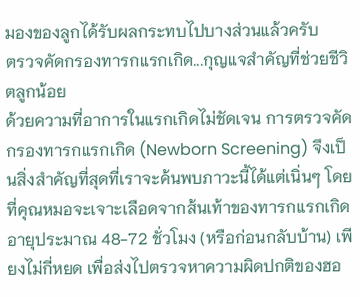มองของลูกได้รับผลกระทบไปบางส่วนแล้วครับ
ตรวจคัดกรองทารกแรกเกิด...กุญแจสำคัญที่ช่วยชีวิตลูกน้อย
ด้วยความที่อาการในแรกเกิดไม่ชัดเจน การตรวจคัดกรองทารกแรกเกิด (Newborn Screening) จึงเป็นสิ่งสำคัญที่สุดที่เราจะค้นพบภาวะนี้ได้แต่เนิ่นๆ โดยที่คุณหมอจะเจาะเลือดจากส้นเท้าของทารกแรกเกิดอายุประมาณ 48-72 ชั่วโมง (หรือก่อนกลับบ้าน) เพียงไม่กี่หยด เพื่อส่งไปตรวจหาความผิดปกติของฮอ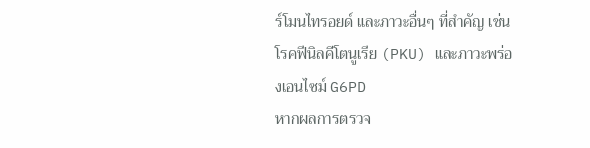ร์โมนไทรอยด์ และภาวะอื่นๆ ที่สำคัญ เช่น โรคฟีนิลคีโตนูเรีย (PKU) และภาวะพร่องเอนไซม์ G6PD
หากผลการตรวจ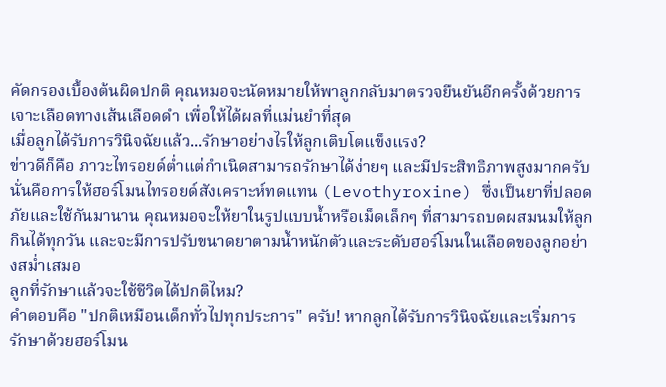คัดกรองเบื้องต้นผิดปกติ คุณหมอจะนัดหมายให้พาลูกกลับมาตรวจยืนยันอีกครั้งด้วยการเจาะเลือดทางเส้นเลือดดำ เพื่อให้ได้ผลที่แม่นยำที่สุด
เมื่อลูกได้รับการวินิจฉัยแล้ว...รักษาอย่างไรให้ลูกเติบโตแข็งแรง?
ข่าวดีก็คือ ภาวะไทรอยด์ต่ำแต่กำเนิดสามารถรักษาได้ง่ายๆ และมีประสิทธิภาพสูงมากครับ นั่นคือการให้ฮอร์โมนไทรอยด์สังเคราะห์ทดแทน (Levothyroxine) ซึ่งเป็นยาที่ปลอดภัยและใช้กันมานาน คุณหมอจะให้ยาในรูปแบบน้ำหรือเม็ดเล็กๆ ที่สามารถบดผสมนมให้ลูกกินได้ทุกวัน และจะมีการปรับขนาดยาตามน้ำหนักตัวและระดับฮอร์โมนในเลือดของลูกอย่างสม่ำเสมอ
ลูกที่รักษาแล้วจะใช้ชีวิตได้ปกติไหม?
คำตอบคือ "ปกติเหมือนเด็กทั่วไปทุกประการ" ครับ! หากลูกได้รับการวินิจฉัยและเริ่มการรักษาด้วยฮอร์โมน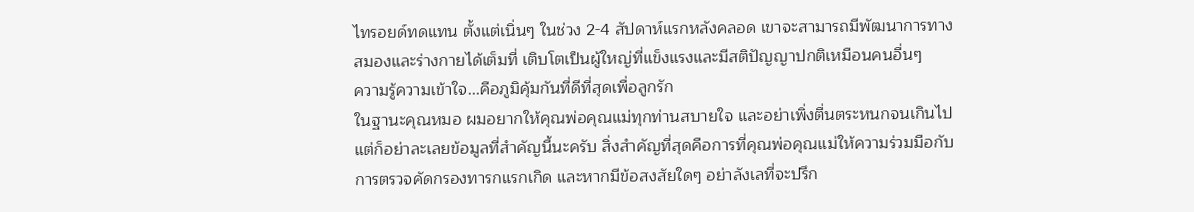ไทรอยด์ทดแทน ตั้งแต่เนิ่นๆ ในช่วง 2-4 สัปดาห์แรกหลังคลอด เขาจะสามารถมีพัฒนาการทางสมองและร่างกายได้เต็มที่ เติบโตเป็นผู้ใหญ่ที่แข็งแรงและมีสติปัญญาปกติเหมือนคนอื่นๆ
ความรู้ความเข้าใจ...คือภูมิคุ้มกันที่ดีที่สุดเพื่อลูกรัก
ในฐานะคุณหมอ ผมอยากให้คุณพ่อคุณแม่ทุกท่านสบายใจ และอย่าเพิ่งตื่นตระหนกจนเกินไป แต่ก็อย่าละเลยข้อมูลที่สำคัญนี้นะครับ สิ่งสำคัญที่สุดคือการที่คุณพ่อคุณแม่ให้ความร่วมมือกับการตรวจคัดกรองทารกแรกเกิด และหากมีข้อสงสัยใดๆ อย่าลังเลที่จะปรึก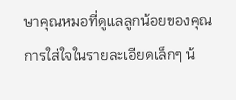ษาคุณหมอที่ดูแลลูกน้อยของคุณ
การใส่ใจในรายละเอียดเล็กๆ น้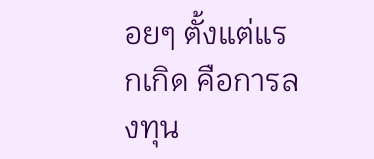อยๆ ตั้งแต่แรกเกิด คือการลงทุน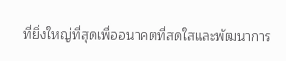ที่ยิ่งใหญ่ที่สุดเพื่ออนาคตที่สดใสและพัฒนาการ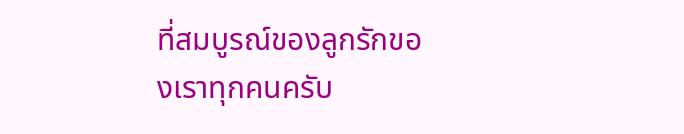ที่สมบูรณ์ของลูกรักของเราทุกคนครับ